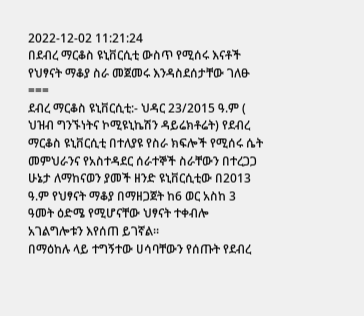2022-12-02 11:21:24
በደብረ ማርቆስ ዩኒቨርሲቲ ውስጥ የሚሰሩ እናቶች የህፃናት ማቆያ ስራ መጀመሩ እንዳስደሰታቸው ገለፁ
===
ደብረ ማርቆስ ዩኒቨርሲቲ:- ህዳር 23/2015 ዓ.ም ( ህዝብ ግንኙነትና ኮሚዩኒኬሽን ዳይሬክቶሬት) የደብረ ማርቆስ ዩኒቨርሲቲ በተለያዩ የስራ ክፍሎች የሚሰሩ ሴት መምህራንና የአስተዳደር ሰራተኞች ስራቸውን በተረጋጋ ሁኔታ ለማከናወን ያመች ዘንድ ዩኒቨርሲቲው በ2013 ዓ.ም የህፃናት ማቆያ በማዘጋጀት ከ6 ወር አስከ 3 ዓመት ዕድሜ የሚሆናቸው ህፃናት ተቀብሎ አገልግሎቱን እየሰጠ ይገኛል፡፡
በማዕከሉ ላይ ተግኝተው ሀሳባቸውን የሰጡት የደብረ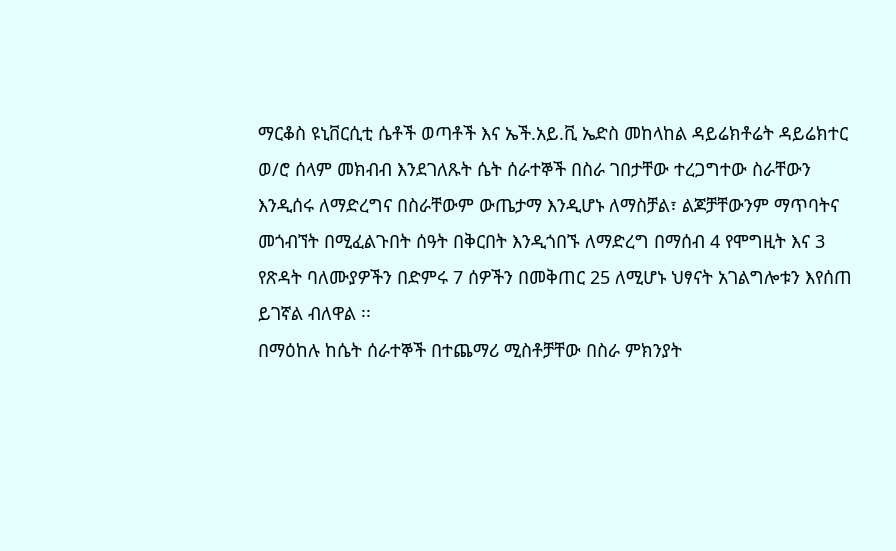ማርቆስ ዩኒቨርሲቲ ሴቶች ወጣቶች እና ኤች.አይ.ቪ ኤድስ መከላከል ዳይሬክቶሬት ዳይሬክተር ወ/ሮ ሰላም መክብብ እንደገለጹት ሴት ሰራተኞች በስራ ገበታቸው ተረጋግተው ስራቸውን እንዲሰሩ ለማድረግና በስራቸውም ውጤታማ እንዲሆኑ ለማስቻል፣ ልጆቻቸውንም ማጥባትና መጎብኘት በሚፈልጉበት ሰዓት በቅርበት እንዲጎበኙ ለማድረግ በማሰብ 4 የሞግዚት እና 3 የጽዳት ባለሙያዎችን በድምሩ 7 ሰዎችን በመቅጠር 25 ለሚሆኑ ህፃናት አገልግሎቱን እየሰጠ ይገኛል ብለዋል ፡፡
በማዕከሉ ከሴት ሰራተኞች በተጨማሪ ሚስቶቻቸው በስራ ምክንያት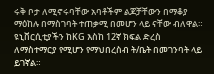ሩቅ ቦታ ለሚኖሩባቸው አባቶችም ልጆቻቸውን በማቆያ ማዕከሉ በማስገባት ተጠቃሚ በመሆን ላይ ናቸው ብለዋል። ዩኒቨርሲቲያችን ከKG እስከ 12ኛ ክፍል ድረስ ለማስተማርያ የሚሆን የማህበረስብ ት/ቤት በመገንባት ላይ ይገኛል።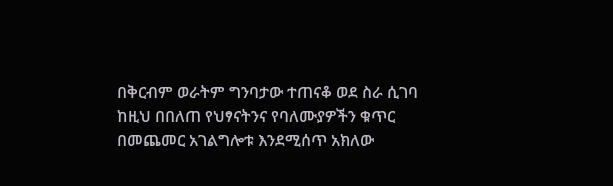በቅርብም ወራትም ግንባታው ተጠናቆ ወደ ስራ ሲገባ ከዚህ በበለጠ የህፃናትንና የባለሙያዎችን ቁጥር በመጨመር አገልግሎቱ እንደሚሰጥ አክለው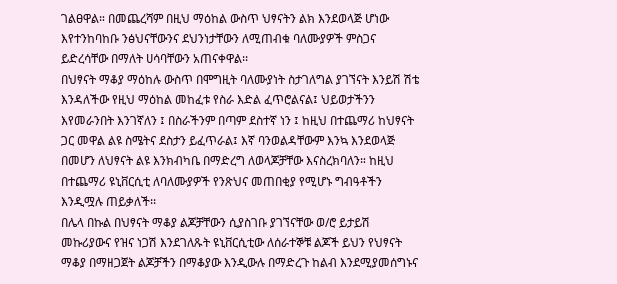ገልፀዋል። በመጨረሻም በዚህ ማዕከል ውስጥ ህፃናትን ልክ እንደወላጅ ሆነው እየተንከባከቡ ንፅህናቸውንና ደህንነታቸውን ለሚጠብቁ ባለሙያዎች ምስጋና ይድረሳቸው በማለት ሀሳባቸውን አጠናቀዋል፡፡
በህፃናት ማቆያ ማዕከሉ ውስጥ በሞግዚት ባለሙያነት ስታገለግል ያገኘናት እንይሽ ሽቴ እንዳለችው የዚህ ማዕከል መከፈቱ የስራ እድል ፈጥሮልናል፤ ህይወታችንን እየመራንበት እንገኛለን ፤ በስራችንም በጣም ደስተኛ ነን ፤ ከዚህ በተጨማሪ ከህፃናት ጋር መዋል ልዩ ስሜትና ደስታን ይፈጥራል፤ እኛ ባንወልዳቸውም እንኳ እንደወላጅ በመሆን ለህፃናት ልዩ እንክብካቤ በማድረግ ለወላጆቻቸው እናስረክባለን። ከዚህ በተጨማሪ ዩኒቨርሲቲ ለባለሙያዎች የንጽህና መጠበቂያ የሚሆኑ ግብዓቶችን እንዲሟሉ ጠይቃለች፡፡
በሌላ በኩል በህፃናት ማቆያ ልጆቻቸውን ሲያስገቡ ያገኘናቸው ወ/ሮ ይታይሽ መኩሪያውና የዝና ነጋሽ እንደገለጹት ዩኒቨርሲቲው ለሰራተኞቹ ልጆች ይህን የህፃናት ማቆያ በማዘጋጀት ልጆቻችን በማቆያው እንዲውሉ በማድረጉ ከልብ እንደሚያመሰግኑና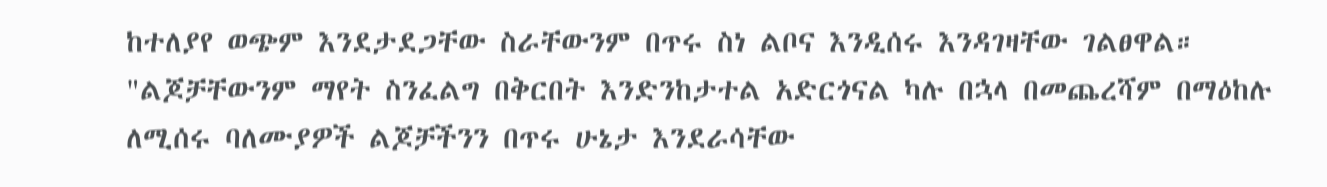ከተለያየ ወጭም እንደታደጋቸው ስራቸውንም በጥሩ ስነ ልቦና እንዲሰሩ እንዳገዛቸው ገልፀዋል። "ልጆቻቸውንም ማየት ስንፈልግ በቅርበት እንድንከታተል አድርጎናል ካሉ በኋላ በመጨረሻም በማዕከሉ ለሚሰሩ ባለሙያዎች ልጆቻችንን በጥሩ ሁኔታ እንደራሳቸው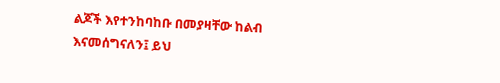ልጆች እየተንከባከቡ በመያዛቸው ከልብ እናመሰግናለን፤ ይህ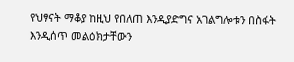የህፃናት ማቆያ ከዚህ የበለጠ እንዲያድግና አገልግሎቱን በስፋት እንዲሰጥ መልዕክታቸውን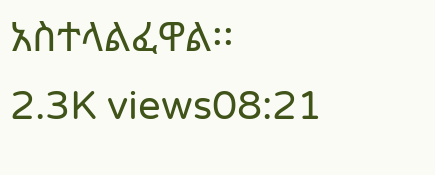አስተላልፈዋል፡፡
2.3K views08:21